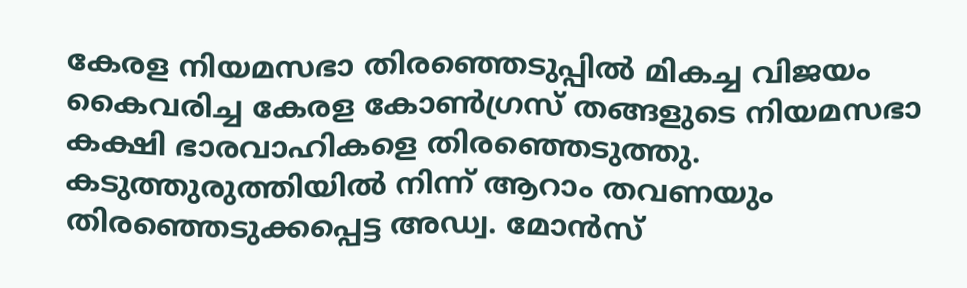കേരള നിയമസഭാ തിരഞ്ഞെടുപ്പിൽ മികച്ച വിജയം കൈവരിച്ച കേരള കോൺഗ്രസ് തങ്ങളുടെ നിയമസഭാ കക്ഷി ഭാരവാഹികളെ തിരഞ്ഞെടുത്തു. കടുത്തുരുത്തിയിൽ നിന്ന് ആറാം തവണയും തിരഞ്ഞെടുക്കപ്പെട്ട അഡ്വ. മോൻസ്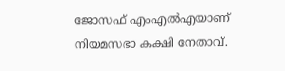ജോസഫ് എംഎൽഎയാണ് നിയമസഭാ കക്ഷി നേതാവ്.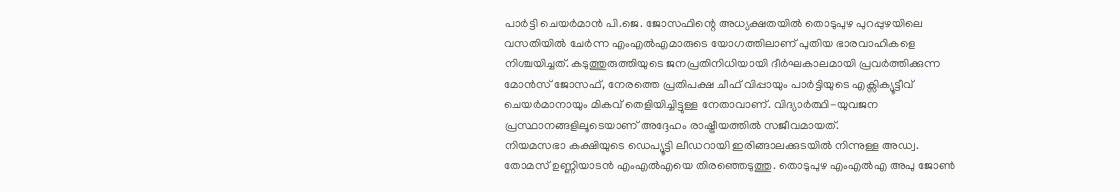പാർട്ടി ചെയർമാൻ പി.ജെ. ജോസഫിന്റെ അധ്യക്ഷതയിൽ തൊടുപുഴ പുറപ്പുഴയിലെ വസതിയിൽ ചേർന്ന എംഎൽഎമാരുടെ യോഗത്തിലാണ് പുതിയ ഭാരവാഹികളെ നിശ്ചയിച്ചത്. കടുത്തുരുത്തിയുടെ ജനപ്രതിനിധിയായി ദീർഘകാലമായി പ്രവർത്തിക്കുന്ന മോൻസ് ജോസഫ്, നേരത്തെ പ്രതിപക്ഷ ചീഫ് വിപ്പായും പാർട്ടിയുടെ എക്സിക്യൂട്ടീവ് ചെയർമാനായും മികവ് തെളിയിച്ചിട്ടുള്ള നേതാവാണ്. വിദ്യാർത്ഥി-യുവജന പ്രസ്ഥാനങ്ങളിലൂടെയാണ് അദ്ദേഹം രാഷ്ട്രീയത്തിൽ സജീവമായത്.
നിയമസഭാ കക്ഷിയുടെ ഡെപ്യൂട്ടി ലീഡറായി ഇരിങ്ങാലക്കുടയിൽ നിന്നുള്ള അഡ്വ. തോമസ് ഉണ്ണിയാടൻ എംഎൽഎയെ തിരഞ്ഞെടുത്തു. തൊടുപുഴ എംഎൽഎ അപു ജോൺ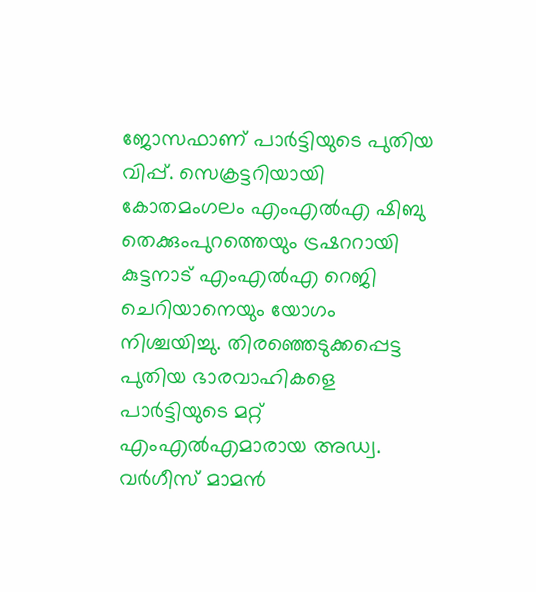ജോസഫാണ് പാർട്ടിയുടെ പുതിയ വിപ്പ്. സെക്രട്ടറിയായി കോതമംഗലം എംഎൽഎ ഷിബു തെക്കുംപുറത്തെയും ട്രഷററായി കുട്ടനാട് എംഎൽഎ റെജി ചെറിയാനെയും യോഗം നിശ്ചയിച്ചു. തിരഞ്ഞെടുക്കപ്പെട്ട പുതിയ ഭാരവാഹികളെ പാർട്ടിയുടെ മറ്റ് എംഎൽഎമാരായ അഡ്വ. വർഗീസ് മാമൻ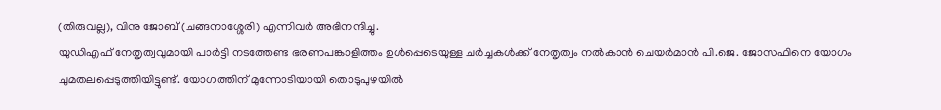(തിരുവല്ല), വിനു ജോബ് (ചങ്ങനാശ്ശേരി) എന്നിവർ അഭിനന്ദിച്ചു.
യുഡിഎഫ് നേതൃത്വവുമായി പാർട്ടി നടത്തേണ്ട ഭരണപങ്കാളിത്തം ഉൾപ്പെടെയുള്ള ചർച്ചകൾക്ക് നേതൃത്വം നൽകാൻ ചെയർമാൻ പി.ജെ. ജോസഫിനെ യോഗം ചുമതലപ്പെടുത്തിയിട്ടുണ്ട്. യോഗത്തിന് മുന്നോടിയായി തൊടുപുഴയിൽ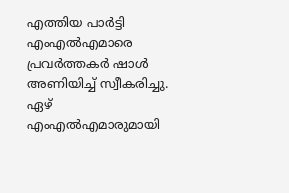എത്തിയ പാർട്ടി എംഎൽഎമാരെ പ്രവർത്തകർ ഷാൾ അണിയിച്ച് സ്വീകരിച്ചു. ഏഴ് എംഎൽഎമാരുമായി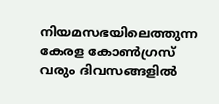നിയമസഭയിലെത്തുന്ന കേരള കോൺഗ്രസ് വരും ദിവസങ്ങളിൽ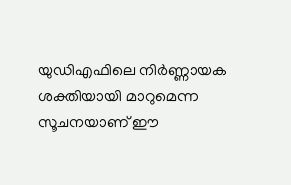യുഡിഎഫിലെ നിർണ്ണായക ശക്തിയായി മാറുമെന്ന സൂചനയാണ് ഈ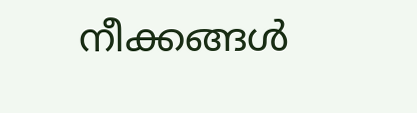നീക്കങ്ങൾ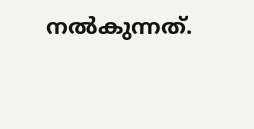നൽകുന്നത്.